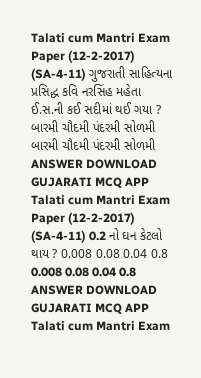Talati cum Mantri Exam Paper (12-2-2017) (SA-4-11) ગુજરાતી સાહિત્યના પ્રસિદ્ધ કવિ નરસિંહ મહેતા ઈ.સ.ની કઈ સદીમાં થઈ ગયા ? બારમી ચૌદમી પંદરમી સોળમી બારમી ચૌદમી પંદરમી સોળમી ANSWER DOWNLOAD GUJARATI MCQ APP
Talati cum Mantri Exam Paper (12-2-2017) (SA-4-11) 0.2 નો ઘન કેટલો થાય ? 0.008 0.08 0.04 0.8 0.008 0.08 0.04 0.8 ANSWER DOWNLOAD GUJARATI MCQ APP
Talati cum Mantri Exam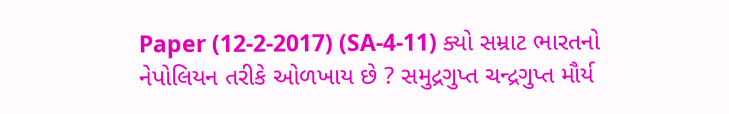Paper (12-2-2017) (SA-4-11) ક્યો સમ્રાટ ભારતનો નેપોલિયન તરીકે ઓળખાય છે ? સમુદ્રગુપ્ત ચન્દ્રગુપ્ત મૌર્ય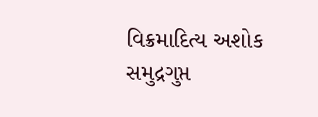વિક્રમાદિત્ય અશોક સમુદ્રગુપ્ત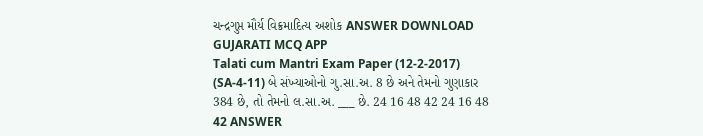ચન્દ્રગુપ્ત મૌર્ય વિક્રમાદિત્ય અશોક ANSWER DOWNLOAD GUJARATI MCQ APP
Talati cum Mantri Exam Paper (12-2-2017) (SA-4-11) બે સંખ્યાઓનો ગુ.સા.અ. 8 છે અને તેમનો ગુણાકાર 384 છે, તો તેમનો લ.સા.અ. ___ છે. 24 16 48 42 24 16 48 42 ANSWER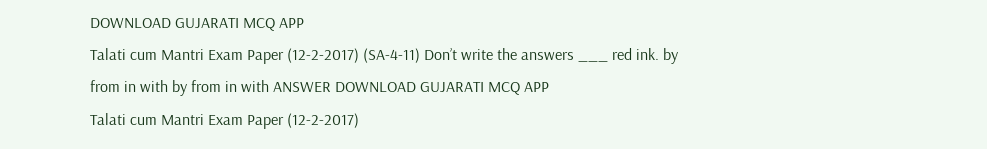DOWNLOAD GUJARATI MCQ APP
Talati cum Mantri Exam Paper (12-2-2017) (SA-4-11) Don’t write the answers ___ red ink. by from in with by from in with ANSWER DOWNLOAD GUJARATI MCQ APP
Talati cum Mantri Exam Paper (12-2-2017)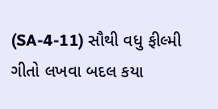(SA-4-11) સૌથી વધુ ફીલ્મી ગીતો લખવા બદલ કયા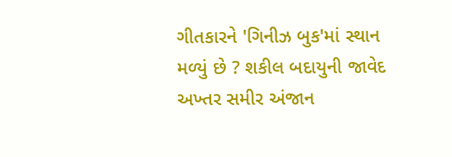ગીતકારને 'ગિનીઝ બુક'માં સ્થાન મળ્યું છે ? શકીલ બદાયુની જાવેદ અખ્તર સમીર અંજાન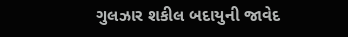ગુલઝાર શકીલ બદાયુની જાવેદ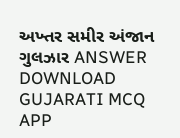અખ્તર સમીર અંજાન ગુલઝાર ANSWER DOWNLOAD GUJARATI MCQ APP